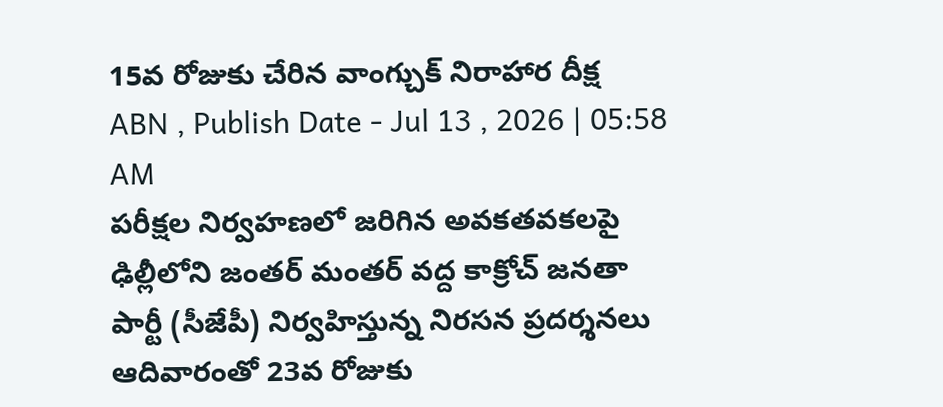15వ రోజుకు చేరిన వాంగ్చుక్ నిరాహార దీక్ష
ABN , Publish Date - Jul 13 , 2026 | 05:58 AM
పరీక్షల నిర్వహణలో జరిగిన అవకతవకలపై ఢిల్లీలోని జంతర్ మంతర్ వద్ద కాక్రోచ్ జనతా పార్టీ (సీజేపీ) నిర్వహిస్తున్న నిరసన ప్రదర్శనలు ఆదివారంతో 23వ రోజుకు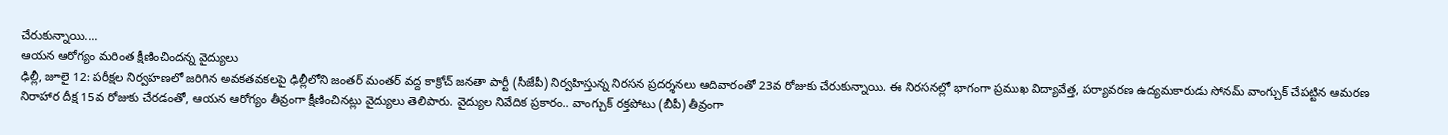చేరుకున్నాయి....
ఆయన ఆరోగ్యం మరింత క్షీణించిందన్న వైద్యులు
ఢిల్లీ, జూలై 12: పరీక్షల నిర్వహణలో జరిగిన అవకతవకలపై ఢిల్లీలోని జంతర్ మంతర్ వద్ద కాక్రోచ్ జనతా పార్టీ (సీజేపీ) నిర్వహిస్తున్న నిరసన ప్రదర్శనలు ఆదివారంతో 23వ రోజుకు చేరుకున్నాయి. ఈ నిరసనల్లో భాగంగా ప్రముఖ విద్యావేత్త, పర్యావరణ ఉద్యమకారుడు సోనమ్ వాంగ్చుక్ చేపట్టిన ఆమరణ నిరాహార దీక్ష 15వ రోజుకు చేరడంతో, ఆయన ఆరోగ్యం తీవ్రంగా క్షీణించినట్లు వైద్యులు తెలిపారు. వైద్యుల నివేదిక ప్రకారం.. వాంగ్చుక్ రక్తపోటు (బీపీ) తీవ్రంగా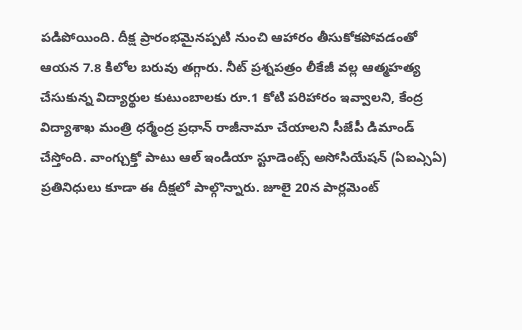పడిపోయింది. దీక్ష ప్రారంభమైనప్పటి నుంచి ఆహారం తీసుకోకపోవడంతో ఆయన 7.8 కిలోల బరువు తగ్గారు. నీట్ ప్రశ్నపత్రం లీకేజీ వల్ల ఆత్మహత్య చేసుకున్న విద్యార్థుల కుటుంబాలకు రూ.1 కోటి పరిహారం ఇవ్వాలని, కేంద్ర విద్యాశాఖ మంత్రి ధర్మేంద్ర ప్రధాన్ రాజీనామా చేయాలని సీజేపీ డిమాండ్ చేస్తోంది. వాంగ్చుక్తో పాటు ఆల్ ఇండియా స్టూడెంట్స్ అసోసియేషన్ (ఏఐఎ్సఏ) ప్రతినిధులు కూడా ఈ దీక్షలో పాల్గొన్నారు. జూలై 20న పార్లమెంట్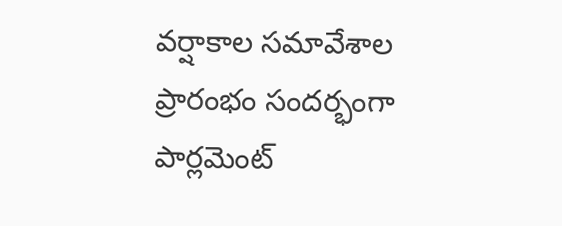వర్షాకాల సమావేశాల ప్రారంభం సందర్భంగా పార్లమెంట్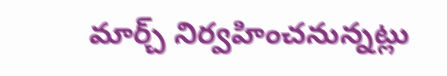మార్చ్ నిర్వహించనున్నట్లు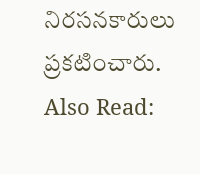నిరసనకారులు ప్రకటించారు.
Also Read: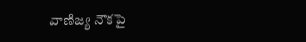వాణిజ్య నౌకపై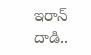ఇరాన్ దాడి..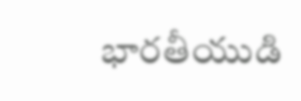భారతీయుడి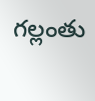గల్లంతు